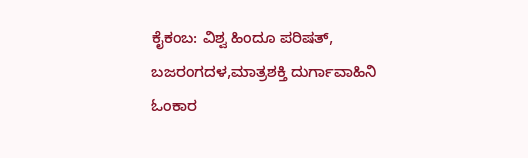ಕೈಕಂಬ: ವಿಶ್ವ ಹಿಂದೂ ಪರಿಷತ್, ಬಜರಂಗದಳ,ಮಾತ್ರಶಕ್ತಿ ದುರ್ಗಾವಾಹಿನಿ ಓಂಕಾರ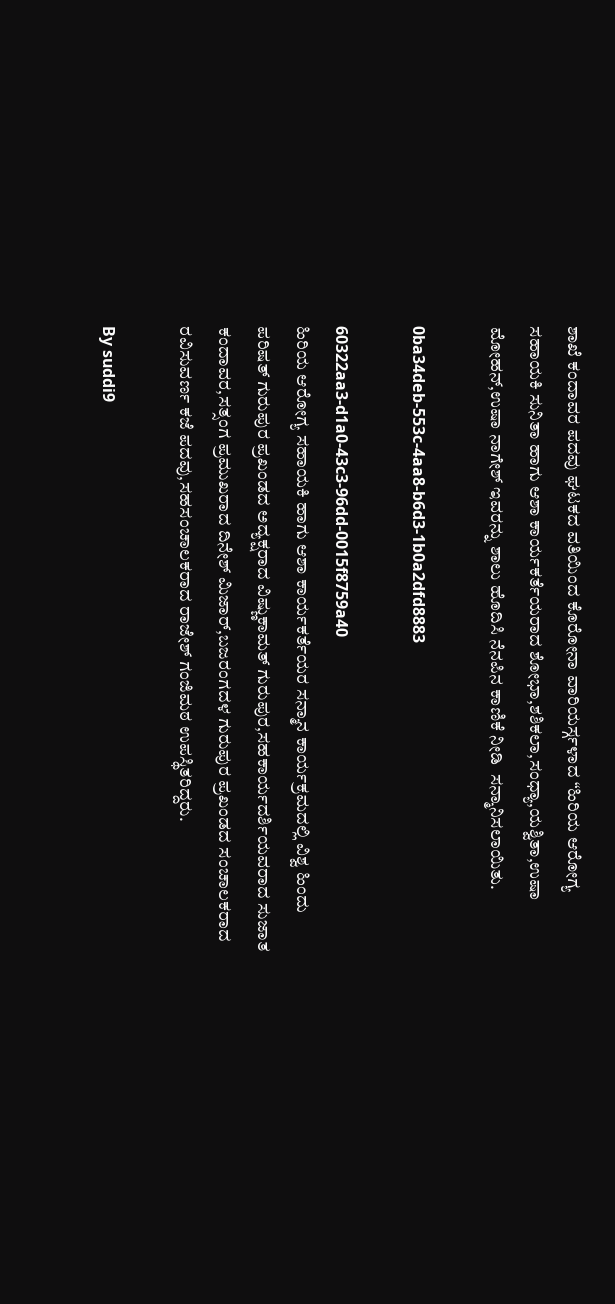ಶಾಖೆ ಕಂದಾವರ ಪದವು ಘಟಕದ ವತಿಯಿಂದ ಕೊರೋನಾ ವಾರಿಯರ್ಸ್ಗಳಾದ “ಹಿರಿಯ ಆರೋಗ್ಯ ಸಹಾಯಕಿ ಸುನಿತಾ ಹಾಗು ಆಶಾ ಕಾರ್ಯಕರ್ತೆಯರಾದ ಶೋಭಾ,ಶಶಿಕಲಾ,ಸಂಧ್ಯಾ,ಯಶ್ವಿತಾ,ಉಷಾ ಮೋಹನ್,ಉಷಾ ನಾಗೇಶ್ ಇವರನ್ನು ಶಾಲು ಹೊದಿಸಿ ನೆನಪಿನ ಕಾಣಿಕೆ ನೀಡಿ  ಸನ್ಮಾನಿಸಲಾಯಿತು.

0ba34deb-553c-4aa8-b6d3-1b0a2dfd8883

60322aa3-d1a0-43c3-96dd-0015f8759a40
ಹಿರಿಯ ಆರೋಗ್ಯ ಸಹಾಯಕಿ ಹಾಗು ಆಶಾ ಕಾರ್ಯಕರ್ತೆಯರ ಸನ್ಮಾನ ಕಾರ್ಯಕ್ರಮದಲ್ಲಿ ವಿಶ್ವ ಹಿಂದು ಪರಿಷತ್ ಗುರುಪುರ ಪ್ರಖಂಡದ ಅದ್ಯಕ್ಷರಾದ ವಿಷ್ಣುಕಾಮತ್ ಗುರುಪುರ,ಸಹಕಾರ್ಯದರ್ಶಿಯವರಾದ ಸುಜಾತ ಕಂದಾವರ,ಸತ್ಸಂಗ ಪ್ರಮುಖರಾದ ದಿನೇಶ್ ಮಿಜಾರ್,ಬಜರಂಗದಳ ಗುರುಪುರ ಪ್ರಖಂಡದ ಸಂಚಾಲಕರಾದ ರವಿಸುವರ್ಣ ಕಜೆ ಪದವು,ಸಹಸಂಚಾಲಕರಾದ ರಾಜೇಶ್ ಗಂಜಿಮಠ ಉಪಸ್ಥಿತರಿದ್ದರು.

By suddi9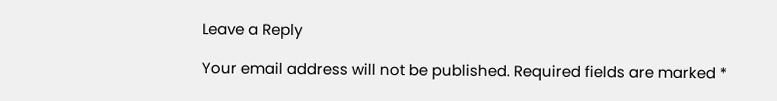Leave a Reply

Your email address will not be published. Required fields are marked *